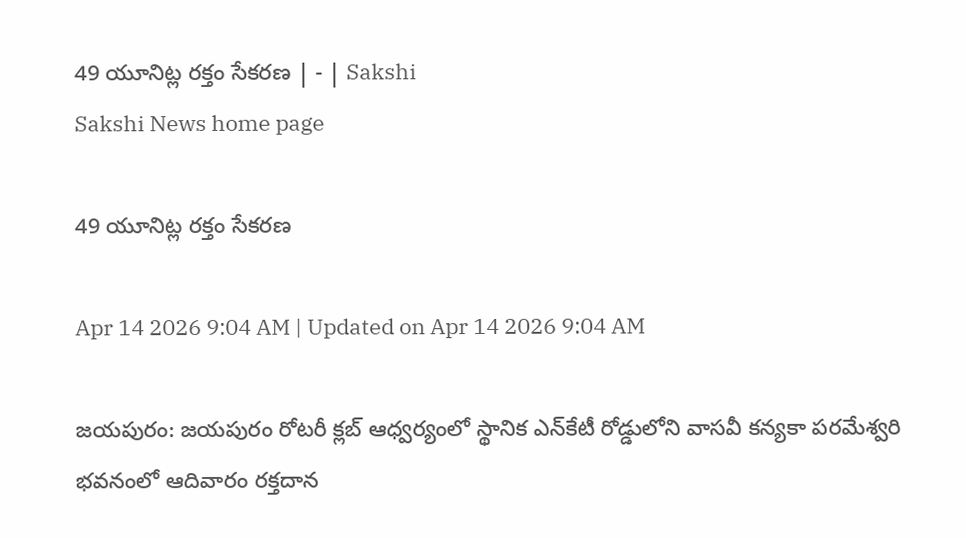49 యూనిట్ల రక్తం సేకరణ | - | Sakshi
Sakshi News home page

49 యూనిట్ల రక్తం సేకరణ

Apr 14 2026 9:04 AM | Updated on Apr 14 2026 9:04 AM

జయపురం: జయపురం రోటరీ క్లబ్‌ ఆధ్వర్యంలో స్థానిక ఎన్‌కేటీ రోడ్డులోని వాసవీ కన్యకా పరమేశ్వరి భవనంలో ఆదివారం రక్తదాన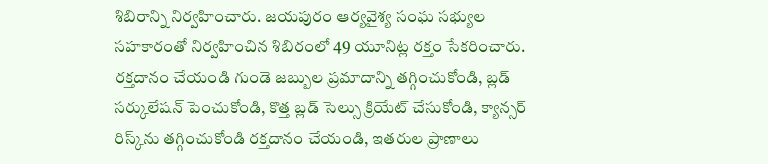శిబిరాన్ని నిర్వహించారు. జయపురం ఆర్యవైశ్య సంఘ సభ్యుల సహకారంతో నిర్వహించిన శిబిరంలో 49 యూనిట్ల రక్తం సేకరించారు. రక్తదానం చేయండి గుండె జబ్బుల ప్రమాదాన్ని తగ్గించుకోండి, బ్లడ్‌ సర్కులేషన్‌ పెంచుకోండి, కొత్త బ్లడ్‌ సెల్సు క్రియేట్‌ చేసుకోండి, క్యాన్సర్‌ రిస్క్‌ను తగ్గించుకోండి రక్తదానం చేయండి, ఇతరుల ప్రాణాలు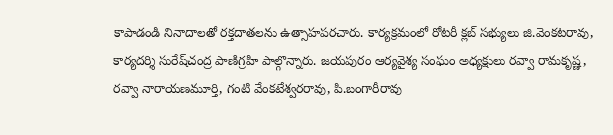కాపాడండి నినాదాలతో రక్తదాతలను ఉత్సాహపరచారు. కార్యక్రమంలో రోటరీ క్లబ్‌ సభ్యులు జి.వెంకటరావు, కార్యదర్శి సురేష్‌చంద్ర పాణిగ్రహి పాల్గొన్నారు. జయపురం ఆర్యవైశ్య సంఘం అధ్యక్షులు రవ్వా రామకృష్ణ, రవ్వా నారాయణమూర్తి, గంటి వేంకటేశ్వరరావు, పి.బంగారీరావు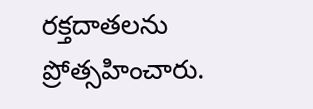రక్తదాతలను ప్రోత్సహించారు.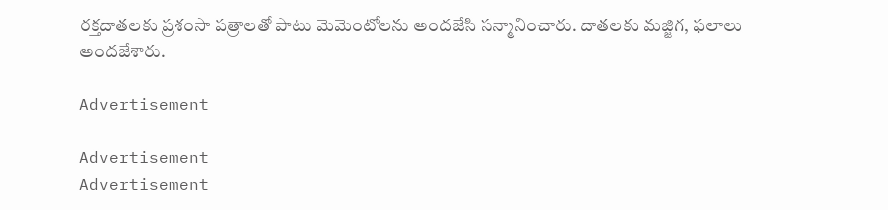రక్తదాతలకు ప్రశంసా పత్రాలతో పాటు మెమెంటోలను అందజేసి సన్మానించారు. దాతలకు మజ్జిగ, ఫలాలు అందజేశారు.

Advertisement

Advertisement
Advertisement